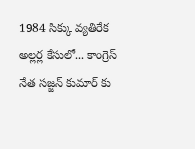1984 సిక్కు వ్యతిరేక అల్లర్ల కేసులో... కాంగ్రెస్ నేత సజ్జన్ కుమార్ కు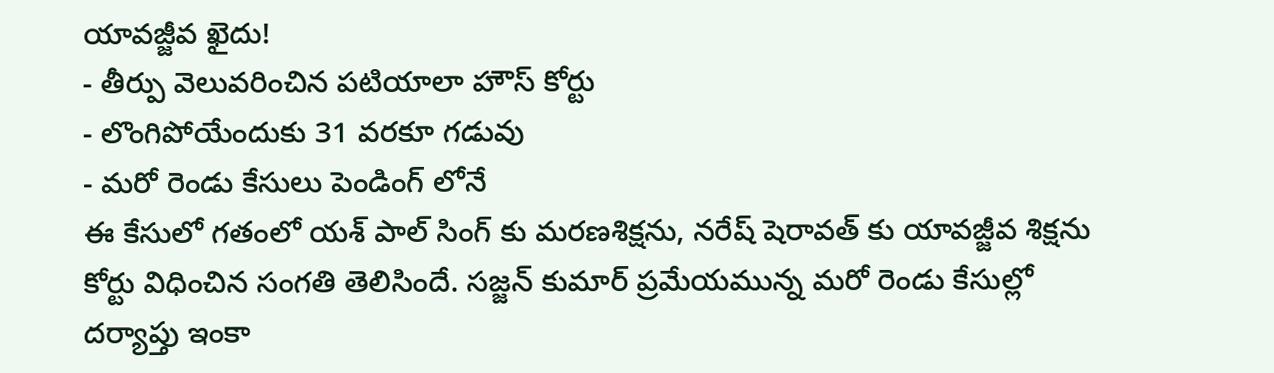యావజ్జీవ ఖైదు!
- తీర్పు వెలువరించిన పటియాలా హౌస్ కోర్టు
- లొంగిపోయేందుకు 31 వరకూ గడువు
- మరో రెండు కేసులు పెండింగ్ లోనే
ఈ కేసులో గతంలో యశ్ పాల్ సింగ్ కు మరణశిక్షను, నరేష్ షెరావత్ కు యావజ్జీవ శిక్షను కోర్టు విధించిన సంగతి తెలిసిందే. సజ్జన్ కుమార్ ప్రమేయమున్న మరో రెండు కేసుల్లో దర్యాప్తు ఇంకా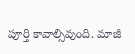పూర్తి కావాల్సివుంది. మాజీ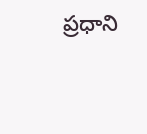ప్రధాని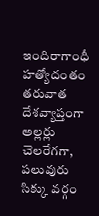ఇందిరాగాంధీ హత్యోదంతం తరువాత దేశవ్యాప్తంగా అల్లర్లు చెలరేగగా, పలువురు సిక్కు వర్గం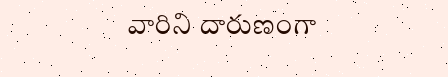వారిని దారుణంగా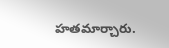హతమార్చారు.